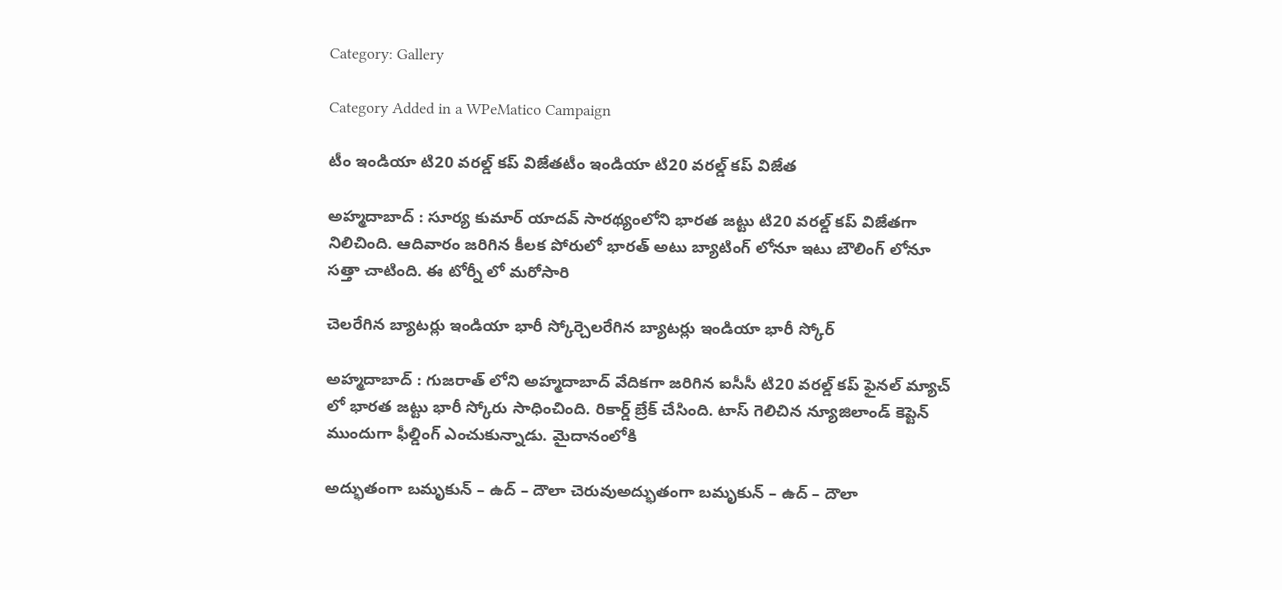Category: Gallery

Category Added in a WPeMatico Campaign

టీం ఇండియా టి20 వ‌ర‌ల్డ్ క‌ప్ విజేతటీం ఇండియా టి20 వ‌ర‌ల్డ్ క‌ప్ విజేత

అహ్మ‌దాబాద్ : సూర్య కుమార్ యాద‌వ్ సార‌థ్యంలోని భార‌త జ‌ట్టు టి20 వ‌ర‌ల్డ్ క‌ప్ విజేత‌గా నిలిచింది. ఆదివారం జ‌రిగిన కీల‌క పోరులో భార‌త్ అటు బ్యాటింగ్ లోనూ ఇటు బౌలింగ్ లోనూ స‌త్తా చాటింది. ఈ టోర్నీ లో మ‌రోసారి

చెల‌రేగిన బ్యాట‌ర్లు ఇండియా భారీ స్కోర్చెల‌రేగిన బ్యాట‌ర్లు ఇండియా భారీ స్కోర్

అహ్మ‌దాబాద్ : గుజ‌రాత్ లోని అహ్మ‌దాబాద్ వేదిక‌గా జ‌రిగిన‌ ఐసీసీ టి20 వ‌ర‌ల్డ్ క‌ప్ ఫైన‌ల్ మ్యాచ్ లో భార‌త జ‌ట్టు భారీ స్కోరు సాధించింది. రికార్డ్ బ్రేక్ చేసింది. టాస్ గెలిచిన న్యూజిలాండ్ కెప్టెన్ ముందుగా ఫీల్డింగ్ ఎంచుకున్నాడు. మైదానంలోకి

అద్భుతంగా బమృకున్ – ఉద్ – దౌలా చెరువుఅద్భుతంగా బమృకున్ – ఉద్ – దౌలా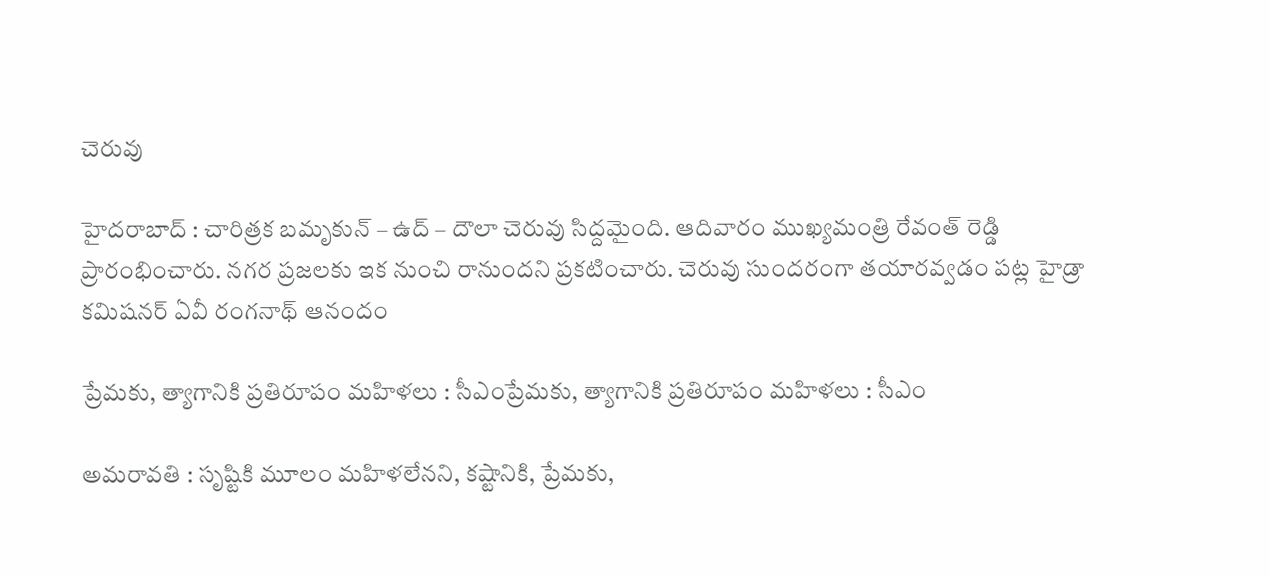చెరువు

హైద‌రాబాద్ : చారిత్ర‌క బ‌మృకున్ – ఉద్ – దౌలా చెరువు సిద్ద‌మైంది. ఆదివారం ముఖ్య‌మంత్రి రేవంత్ రెడ్డి ప్రారంభించారు. న‌గ‌ర ప్రజ‌ల‌కు ఇక నుంచి రానుంద‌ని ప్ర‌క‌టించారు. చెరువు సుంద‌రంగా త‌యార‌వ్వ‌డం ప‌ట్ల హైడ్రా క‌మిష‌న‌ర్ ఏవీ రంగ‌నాథ్ ఆనందం

ప్రేమ‌కు, త్యాగానికి ప్ర‌తిరూపం మ‌హిళ‌లు : సీఎంప్రేమ‌కు, త్యాగానికి ప్ర‌తిరూపం మ‌హిళ‌లు : సీఎం

అమ‌రావ‌తి : సృష్టికి మూలం మహిళలేన‌ని, కష్టానికి, ప్రేమకు,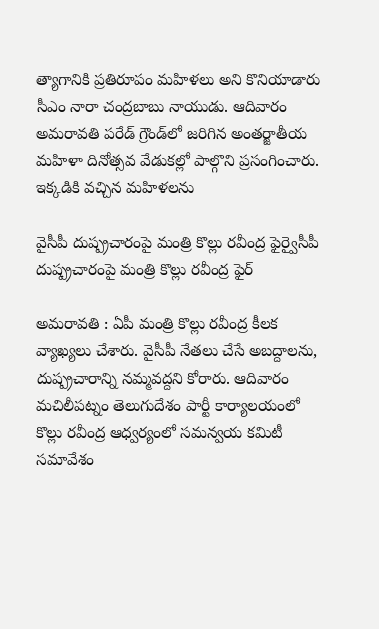త్యాగానికి ప్రతిరూపం మహిళలు అని కొనియాడారు సీఎం నారా చంద్ర‌బాబు నాయుడు. ఆదివారం అమరావతి పరేడ్ గ్రౌండ్‌లో జ‌రిగిన అంతర్జాతీయ మహిళా దినోత్సవ వేడుకల్లో పాల్గొని ప్రసంగించారు. ఇక్క‌డికి వ‌చ్చిన‌ మహిళలను

వైసీపీ దుష్ప్ర‌చారంపై మంత్రి కొల్లు ర‌వీంద్ర ఫైర్వైసీపీ దుష్ప్ర‌చారంపై మంత్రి కొల్లు ర‌వీంద్ర ఫైర్

అమ‌రావ‌తి : ఏపీ మంత్రి కొల్లు ర‌వీంద్ర కీల‌క వ్యాఖ్య‌లు చేశారు. వైసీపీ నేత‌లు చేసే అబ‌ద్దాల‌ను, దుష్ప్ర‌చారాన్ని న‌మ్మ‌వ‌ద్ద‌ని కోరారు. ఆదివారం మచిలీపట్నం తెలుగుదేశం పార్టీ కార్యాలయంలో కొల్లు రవీంద్ర ఆధ్వర్యంలో సమన్వయ కమిటీ సమావేశం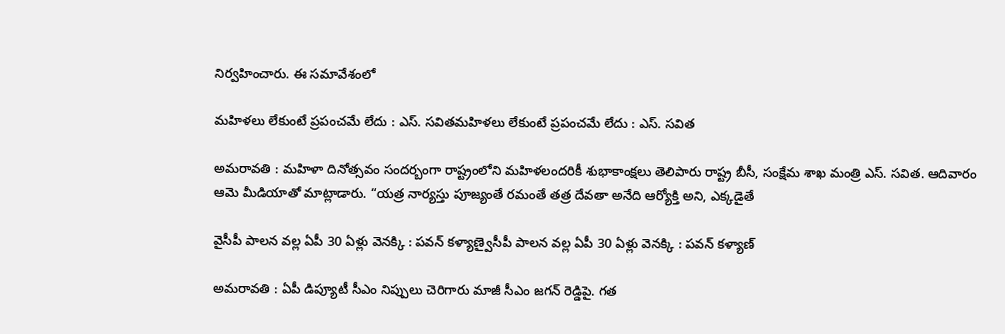నిర్వ‌హించారు. ఈ సమావేశంలో

మ‌హిళ‌లు లేకుంటే ప్ర‌పంచ‌మే లేదు : ఎస్. స‌విత‌మ‌హిళ‌లు లేకుంటే ప్ర‌పంచ‌మే లేదు : ఎస్. స‌విత‌

అమ‌రావ‌తి : మ‌హిళా దినోత్స‌వం సంద‌ర్బంగా రాష్ట్రంలోని మ‌హిళ‌లంద‌రికీ శుభాకాంక్ష‌లు తెలిపారు రాష్ట్ర బీసీ, సంక్షేమ శాఖ మంత్రి ఎస్. స‌విత‌. ఆదివారం ఆమె మీడియాతో మాట్లాడారు. “యత్ర నార్యస్తు పూజ్యంతే రమంతే తత్ర దేవతా అనేది ఆర్యోక్తి అని, ఎక్కడైతే

వైసీపీ పాల‌న వ‌ల్ల‌ ఏపీ 30 ఏళ్లు వెన‌క్కి : ప‌వ‌న్ క‌ళ్యాణ్వైసీపీ పాల‌న వ‌ల్ల‌ ఏపీ 30 ఏళ్లు వెన‌క్కి : ప‌వ‌న్ క‌ళ్యాణ్

అమ‌రావ‌తి : ఏపీ డిప్యూటీ సీఎం నిప్పులు చెరిగారు మాజీ సీఎం జ‌గ‌న్ రెడ్డిపై. గ‌త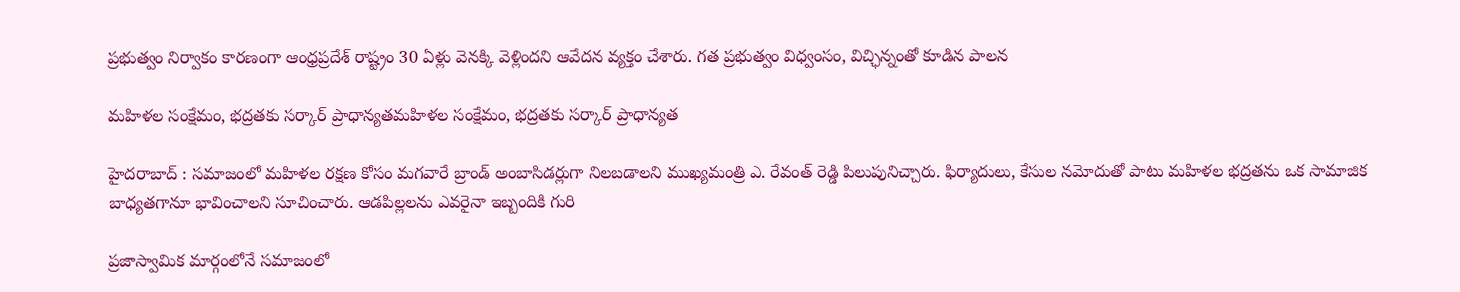ప్ర‌భుత్వం నిర్వాకం కార‌ణంగా ఆంధ్ర‌ప్ర‌దేశ్ రాష్ట్రం 30 ఏళ్లు వెన‌క్కి వెళ్లింద‌ని ఆవేద‌న వ్య‌క్తం చేశారు. గత ప్రభుత్వం విధ్వంసం, విచ్ఛిన్నంతో కూడిన పాలన

మ‌హిళ‌ల సంక్షేమం, భ‌ద్ర‌త‌కు స‌ర్కార్ ప్రాధాన్య‌తమ‌హిళ‌ల సంక్షేమం, భ‌ద్ర‌త‌కు స‌ర్కార్ ప్రాధాన్య‌త

హైద‌రాబాద్ : సమాజంలో మహిళల రక్షణ కోసం మగవారే బ్రాండ్ అంబాసిడర్లుగా నిలబడాలని ముఖ్యమంత్రి ఎ. రేవంత్ రెడ్డి పిలుపునిచ్చారు. ఫిర్యాదులు, కేసుల నమోదుతో పాటు మహిళల భద్రతను ఒక సామాజిక బాధ్యతగానూ భావించాలని సూచించారు. ఆడపిల్లలను ఎవరైనా ఇబ్బందికి గురి

ప్ర‌జాస్వామిక మార్గంలోనే స‌మాజంలో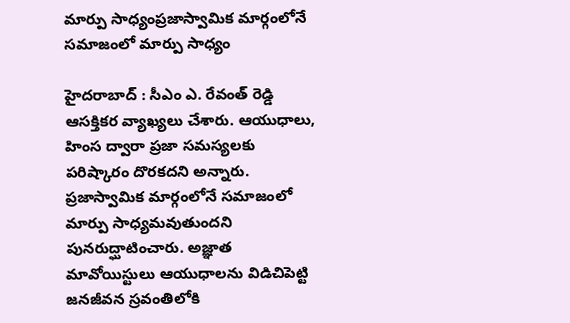మార్పు సాధ్యంప్ర‌జాస్వామిక మార్గంలోనే స‌మాజంలో మార్పు సాధ్యం

హైద‌రాబాద్ : సీఎం ఎ. రేవంత్ రెడ్డి ఆస‌క్తిక‌ర వ్యాఖ్య‌లు చేశారు. ఆయుధాలు, హింస ద్వారా ప్రజా సమస్యలకు పరిష్కారం దొరకదని అన్నారు. ప్రజాస్వామిక మార్గంలోనే సమాజంలో మార్పు సాధ్యమవుతుందని పునరుద్ఘాటించారు. అజ్ఞాత మావోయిస్టులు ఆయుధాలను విడిచిపెట్టి జనజీవన స్రవంతిలోకి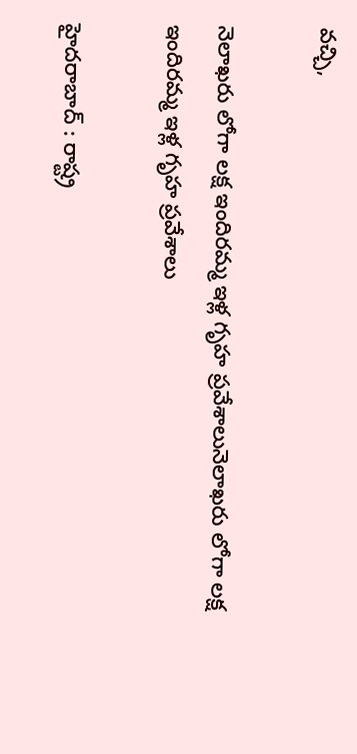వచ్చి,

నెలాఖ‌రు లోగా లక్ష ఇందిర‌మ్మ ఇళ్ల గృహ ప్రవేశాలునెలాఖ‌రు లోగా లక్ష ఇందిర‌మ్మ ఇళ్ల గృహ ప్రవేశాలు

హైద‌రాబాద్ : రాష్ట్ర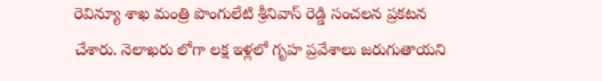రెవిన్యూ శాఖ మంత్రి పొంగులేటి శ్రీ‌నివాస్ రెడ్డి సంచ‌ల‌న ప్ర‌క‌ట‌న చేశారు. నెలాఖ‌రు లోగా ల‌క్ష ఇళ్ల‌లో గృహ ప్ర‌వేశాలు జ‌రుగుతాయ‌ని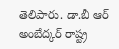తెలిపారు. డా.బీ ఆర్ అంబేద్కర్ రాష్ట్ర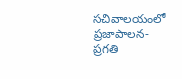సచివాలయంలో ప్ర‌జాపాల‌న‌- ప్ర‌గ‌తి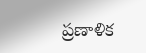ప్రణాళిక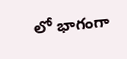లో భాగంగా